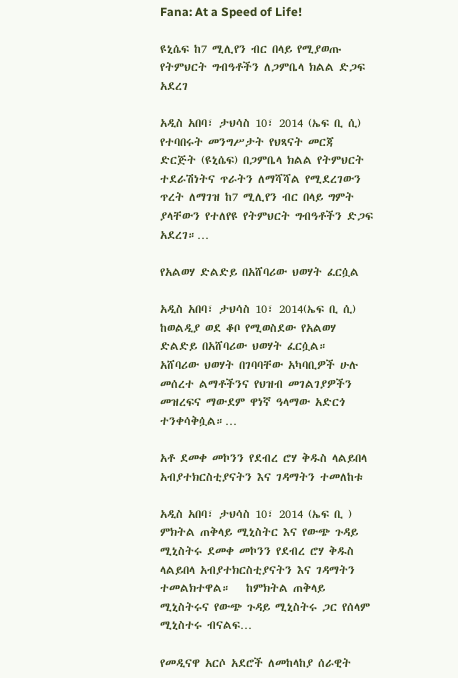Fana: At a Speed of Life!

ዩኒሴፍ ከ7 ሚሊየን ብር በላይ የሚያወጡ የትምህርት ግብዓቶችን ለጋምቤላ ክልል ድጋፍ አደረገ

አዲስ አበባ፣ ታህሳስ 10፣ 2014 (ኤፍ ቢ ሲ) የተባበሩት መንግሥታት የህጻናት መርጃ ድርጅት (ዩኒሴፍ) በጋምቤላ ክልል የትምህርት ተደራሽነትና ጥራትን ለማሻሻል የሚደረገውን ጥረት ለማገዝ ከ7 ሚሊየን ብር በላይ ግምት ያላቸውን የተለየዩ የትምህርት ግብዓቶችን ድጋፍ አደረገ።…

የአልወሃ ድልድይ በአሸባሪው ህወሃት ፈርሷል

አዲስ አበባ፣ ታህሳስ 10፣ 2014(ኤፍ ቢ ሲ) ከወልዲያ ወደ ቆቦ የሚወስደው የአልወሃ ድልድይ በአሸባሪው ህወሃት ፈርሷል።   አሸባሪው ህወሃት በገባባቸው አካባቢዎች ሁሉ መሰረተ ልማቶችንና የህዝብ መገልገያዎችን መዝረፍና ማውደም ዋነኛ ዓላማው አድርጎ ተንቀሳቅሷል።…

አቶ ደመቀ መኮንን የደብረ ሮሃ ቅዱስ ላልይበላ አብያተክርስቲያናትን እና ገዳማትን ተመለከቱ

አዲስ አበባ፣ ታህሳስ 10፣ 2014 (ኤፍ ቢ ) ምክትል ጠቅላይ ሚኒስትር እና የውጭ ጉዳይ ሚኒስትሩ ደመቀ መኮንን የደብረ ሮሃ ቅዱስ ላልይበላ አብያተክርስቲያናትን እና ገዳማትን ተመልክተዋል።   ከምክትል ጠቅላይ ሚኒስትሩና የውጭ ጉዳይ ሚኒስትሩ ጋር የሰላም ሚኒስተሩ ብናልፍ…

የመዲናዋ አርሶ አደሮች ለመከላከያ ሰራዊት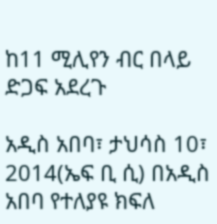ከ11 ሚሊየን ብር በላይ ድጋፍ አደረጉ

አዲስ አበባ፣ ታህሳስ 10፣ 2014(ኤፍ ቢ ሲ) በአዲስ አበባ የተለያዩ ክፍለ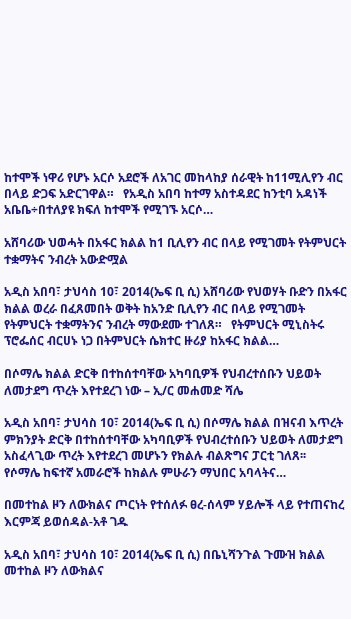ከተሞች ነዋሪ የሆኑ አርሶ አደሮች ለአገር መከላከያ ሰራዊት ከ11ሚሊየን ብር በላይ ድጋፍ አድርገዋል።   የአዲስ አበባ ከተማ አስተዳደር ከንቲባ አዳነች አቤቤ÷በተለያዩ ክፍለ ከተሞች የሚገኙ አርሶ…

አሸባሪው ህወሓት በአፋር ክልል ከ1 ቢሊየን ብር በላይ የሚገመት የትምህርት ተቋማትና ንብረት አውድሟል

አዲስ አበባ፣ ታህሳስ 10፣ 2014(ኤፍ ቢ ሲ) አሸባሪው የህወሃት ቡድን በአፋር ክልል ወረራ በፈጸመበት ወቅት ከአንድ ቢሊየን ብር በላይ የሚገመት የትምህርት ተቋማትንና ንብረት ማውደሙ ተገለጸ።   የትምህርት ሚኒስትሩ ፕሮፌሰር ብርሀኑ ነጋ በትምህርት ሴክተር ዙሪያ ከአፋር ክልል…

በሶማሌ ክልል ድርቅ በተከሰተባቸው አካባቢዎች የህብረተሰቡን ህይወት ለመታደግ ጥረት እየተደረገ ነው – ኢ/ር መሐመድ ሻሌ

አዲስ አበባ፣ ታህሳስ 10፣ 2014(ኤፍ ቢ ሲ) በሶማሌ ክልል በዝናብ እጥረት ምክንያት ድርቅ በተከሰተባቸው አካባቢዎች የህብረተሰቡን ህይወት ለመታደግ አስፈላጊው ጥረት እየተደረገ መሆኑን የክልሉ ብልጽግና ፓርቲ ገለጸ፡፡   የሶማሌ ከፍተኛ አመራሮች ከክልሉ ምሁራን ማህበር አባላትና…

በመተከል ዞን ለውክልና ጦርነት የተሰለፉ ፀረ-ሰላም ሃይሎች ላይ የተጠናከረ እርምጃ ይወሰዳል-አቶ ገዱ

አዲስ አበባ፣ ታህሳስ 10፣ 2014(ኤፍ ቢ ሲ) በቤኒሻንጉል ጉሙዝ ክልል መተከል ዞን ለውክልና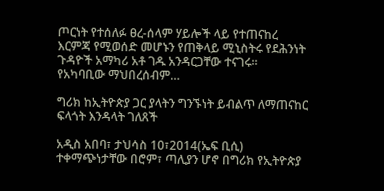ጦርነት የተሰለፉ ፀረ-ሰላም ሃይሎች ላይ የተጠናከረ እርምጃ የሚወሰድ መሆኑን የጠቅላይ ሚኒስትሩ የደሕንነት ጉዳዮች አማካሪ አቶ ገዱ አንዳርጋቸው ተናገሩ።   የአካባቢው ማህበረሰብም…

ግሪክ ከኢትዮጵያ ጋር ያላትን ግንኙነት ይብልጥ ለማጠናከር ፍላጎት እንዳላት ገለጸች

አዲስ አበባ፣ ታህሳስ 10፣2014(ኤፍ ቢሲ) ተቀማጭነታቸው በሮም፣ ጣሊያን ሆኖ በግሪክ የኢትዮጵያ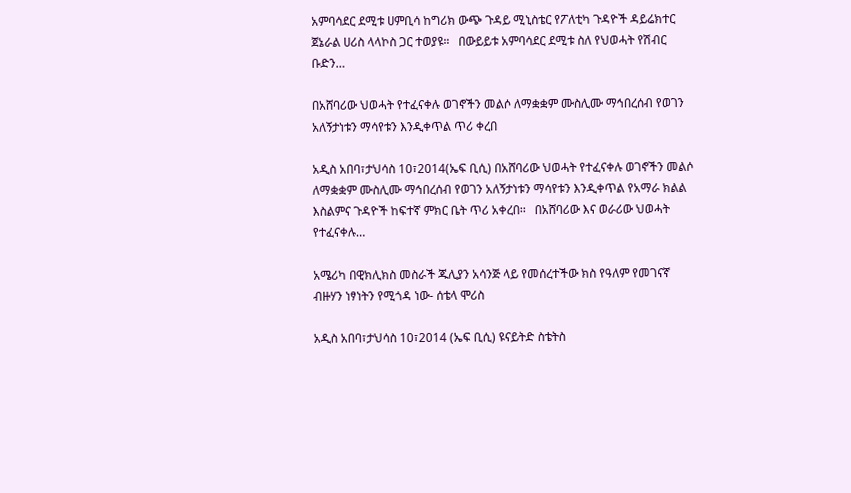አምባሳደር ደሚቱ ሀምቢሳ ከግሪክ ውጭ ጉዳይ ሚኒስቴር የፖለቲካ ጉዳዮች ዳይሬክተር ጀኔራል ሀሪስ ላላኮስ ጋር ተወያዩ።   በውይይቱ አምባሳደር ደሚቱ ስለ የህወሓት የሽብር ቡድን…

በአሸባሪው ህወሓት የተፈናቀሉ ወገኖችን መልሶ ለማቋቋም ሙስሊሙ ማኅበረሰብ የወገን አለኝታነቱን ማሳየቱን እንዲቀጥል ጥሪ ቀረበ

አዲስ አበባ፣ታህሳስ 10፣2014(ኤፍ ቢሲ) በአሸባሪው ህወሓት የተፈናቀሉ ወገኖችን መልሶ ለማቋቋም ሙስሊሙ ማኅበረሰብ የወገን አለኝታነቱን ማሳየቱን እንዲቀጥል የአማራ ክልል እስልምና ጉዳዮች ከፍተኛ ምክር ቤት ጥሪ አቀረበ፡፡   በአሸባሪው እና ወራሪው ህወሓት የተፈናቀሉ…

አሜሪካ በዊክሊክስ መስራች ጁሊያን አሳንጅ ላይ የመሰረተችው ክስ የዓለም የመገናኛ ብዙሃን ነፃነትን የሚጎዳ ነው- ሰቴላ ሞሪስ

አዲስ አበባ፣ታህሳስ 10፣2014 (ኤፍ ቢሲ) ዩናይትድ ስቴትስ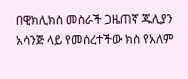በዊክሊክስ መስራች ጋዜጠኛ ጁሊያን አሳንጅ ላይ የመሰረተችው ክስ የአለም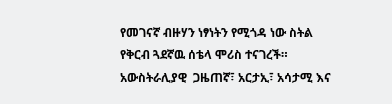የመገናኛ ብዙሃን ነፃነትን የሚጎዳ ነው ስትል የቅርብ ጓደኛዉ ሰቴላ ሞሪስ ተናገረች። አውስትራሊያዊ  ጋዜጠኛ፣ አርታኢ፣ አሳታሚ እና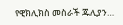የዊክሊክስ መስራች ጁሊያን…